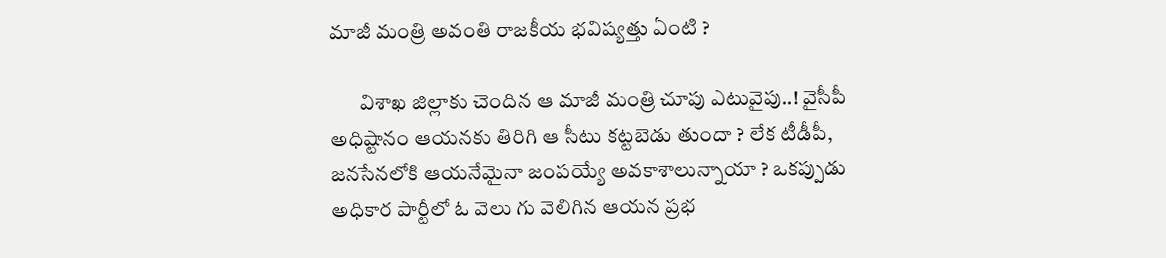మాజీ మంత్రి అవంతి రాజకీయ భవిష్యత్తు ఏంటి ?

       విశాఖ జిల్లాకు చెందిన ఆ మాజీ మంత్రి చూపు ఎటువైపు..! వైసీపీ అధిష్టానం ఆయనకు తిరిగి ఆ సీటు కట్టబెడు తుందా ? లేక టీడీపీ, జనసేనలోకి ఆయనేమైనా జంపయ్యే అవకాశాలున్నాయా ? ఒకప్పుడు అధికార పార్టీలో ఓ వెలు గు వెలిగిన ఆయన ప్రభ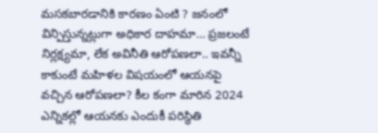మసకబారడానికి కారణం ఏంటి ? జనంలో విన్పిస్తున్నట్లుగా అధికార దాహమా… ప్రజలంటే నిర్లక్ష్యమా, లేక అవినీతి ఆరోపణలా.. ఇవన్నీ కాకుంటే మహిళల విషయంలో ఆయనపై వచ్చిన ఆరోపణలా? కీల కంగా మారిన 2024 ఎన్నికల్లో ఆయనకు ఎందుకీ పరిస్థితి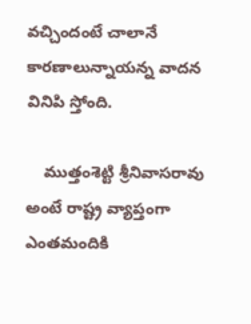వచ్చిందంటే చాలానే కారణాలున్నాయన్న వాదన వినిపి స్తోంది.

    ముత్తంశెట్టి శ్రీనివాసరావు అంటే రాష్ట్ర వ్యాప్తంగా ఎంతమందికి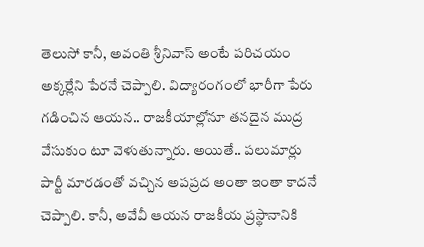తెలుసో కానీ, అవంతి శ్రీనివాస్ అంటే పరిచయం అక్కర్లేని పేరనే చెప్పాలి. విద్యారంగంలో భారీగా పేరు గడించిన ఆయన.. రాజకీయాల్లోనూ తనదైన ముద్ర వేసుకుం టూ వెళుతున్నారు. అయితే.. పలుమార్లు పార్టీ మారడంతో వచ్చిన అపప్రద అంతా ఇంతా కాదనే చెప్పాలి. కానీ, అవేవీ ఆయన రాజకీయ ప్రస్థానానికి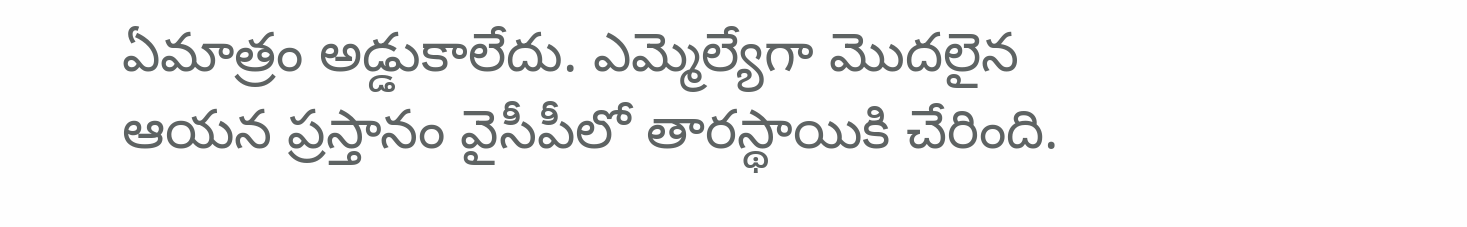ఏమాత్రం అడ్డుకాలేదు. ఎమ్మెల్యేగా మొదలైన ఆయన ప్రస్తానం వైసీపీలో తారస్థాయికి చేరింది.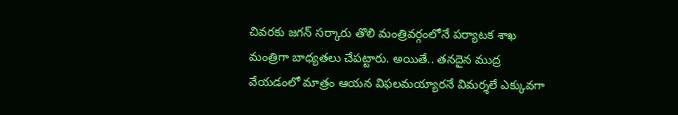చివరకు జగన్ సర్కారు తొలి మంత్రివర్గంలోనే పర్యాటక శాఖ మంత్రిగా బాధ్యతలు చేపట్టారు. అయితే.. తనదైన ముద్ర వేయడంలో మాత్రం ఆయన విఫలమయ్యారనే విమర్శలే ఎక్కువగా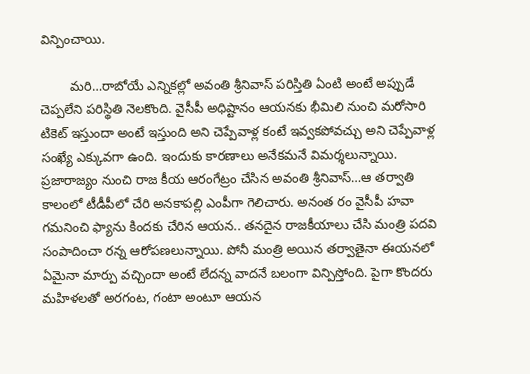విన్పించాయి.

        మరి…రాబోయే ఎన్నికల్లో అవంతి శ్రీనివాస్ పరిస్తితి ఏంటి అంటే అప్పుడే చెప్పలేని పరిస్థితి నెలకొంది. వైసీపీ అధిష్టానం ఆయనకు భీమిలి నుంచి మరోసారి టికెట్ ఇస్తుందా అంటే ఇస్తుంది అని చెప్పేవాళ్ల కంటే ఇవ్వకపోవచ్చు అని చెప్పేవాళ్ల సంఖ్యే ఎక్కువగా ఉంది. ఇందుకు కారణాలు అనేకమనే విమర్శలున్నాయి. ప్రజారాజ్యం నుంచి రాజ కీయ ఆరంగేట్రం చేసిన అవంతి శ్రీనివాస్…ఆ తర్వాతి కాలంలో టీడీపీలో చేరి అనకాపల్లి ఎంపీగా గెలిచారు. అనంత రం వైసీపీ హవా గమనించి ఫ్యాను కిందకు చేరిన ఆయన.. తనదైన రాజకీయాలు చేసి మంత్రి పదవి సంపాదించా రన్న ఆరోపణలున్నాయి. పోనీ మంత్రి అయిన తర్వాతైనా ఈయనలో ఏమైనా మార్పు వచ్చిందా అంటే లేదన్న వాదనే బలంగా విన్పిస్తోంది. పైగా కొందరు మహిళలతో అరగంట, గంటా అంటూ ఆయన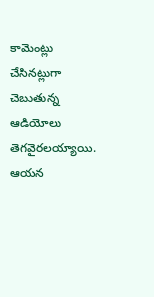కామెంట్లు చేసినట్లుగా చెబుతున్న ఆడియోలు తెగవైరలయ్యాయి. ఆయన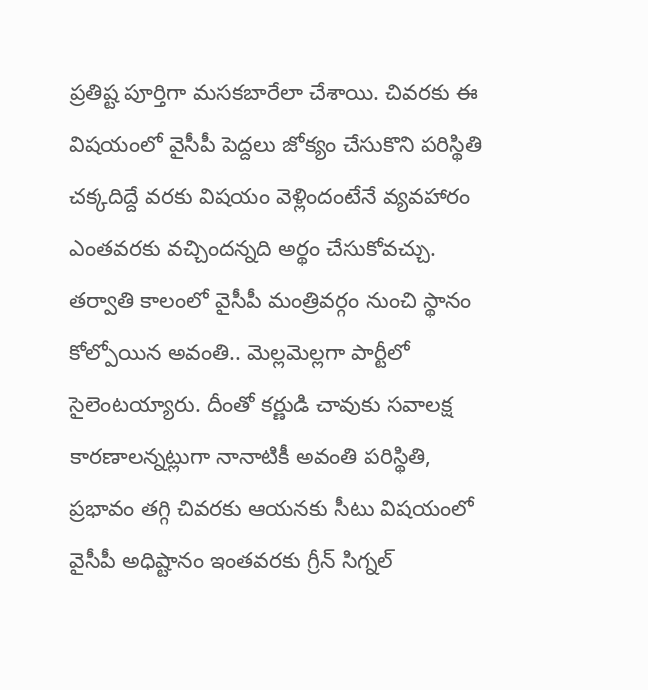ప్రతిష్ట పూర్తిగా మసకబారేలా చేశాయి. చివరకు ఈ విషయంలో వైసీపీ పెద్దలు జోక్యం చేసుకొని పరిస్థితి చక్కదిద్దే వరకు విషయం వెళ్లిందంటేనే వ్యవహారం ఎంతవరకు వచ్చిందన్నది అర్థం చేసుకోవచ్చు. తర్వాతి కాలంలో వైసీపీ మంత్రివర్గం నుంచి స్థానం కోల్పోయిన అవంతి.. మెల్లమెల్లగా పార్టీలో సైలెంటయ్యారు. దీంతో కర్ణుడి చావుకు సవాలక్ష కారణాలన్నట్లుగా నానాటికీ అవంతి పరిస్థితి, ప్రభావం తగ్గి చివరకు ఆయనకు సీటు విషయంలో వైసీపీ అధిష్టానం ఇంతవరకు గ్రీన్ సిగ్నల్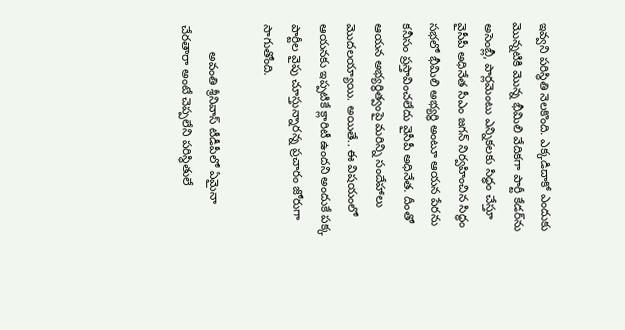ఇవ్వని పరిస్థితి నెలకొంది. ఎక్కడిదాకో ఎందుకు మొన్నటికి మొన్న భీమిలి వేదికగా పార్టీ కేడర్‌ను అసెంబ్లీ, పార్లమెంటు ఎన్నికలకు సిద్ధం చేస్తూ వైసీపీ అధినేత సీఎం జగన్ నిర్వహించిన సిద్ధం సభలో భీమిలి అభ్యర్థి అంటూ ఆయన పేరను కనీసం ప్రస్తావించలేదు వైసీపీ అధినేత. దీంతో ఆయన అభ్యర్థిత్వంపై మరిన్ని సందేహాలు మొదలయ్యాయి. అయితే.. ఈ విషయంలో ఆయనకు ఇప్పటికే క్లారిటీ ఉందని అందుకే పక్క పార్టీల వైపు చూస్తున్నారన్న ప్రచారం జోరుగా సాగుతోంది.

        అవంతి శ్రీనివాస్‌ టీడీపీలో ఏమైనా చేరతారా అంటే చెప్పలేని పరిస్థితులే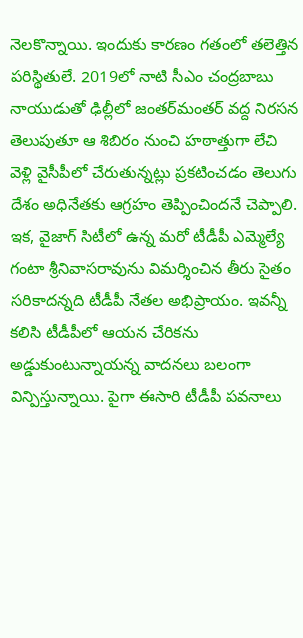నెలకొన్నాయి. ఇందుకు కారణం గతంలో తలెత్తిన పరిస్థితులే. 2019లో నాటి సీఎం చంద్రబాబు నాయుడుతో ఢిల్లీలో జంతర్‌మంతర్ వద్ద నిరసన తెలుపుతూ ఆ శిబిరం నుంచి హఠాత్తుగా లేచి వెళ్లి వైసీపీలో చేరుతున్నట్లు ప్రకటించడం తెలుగు దేశం అధినేతకు ఆగ్రహం తెప్పించిందనే చెప్పాలి. ఇక, వైజాగ్ సిటీలో ఉన్న మరో టీడీపీ ఎమ్మెల్యే గంటా శ్రీనివాసరావును విమర్శించిన తీరు సైతం సరికాదన్నది టీడీపీ నేతల అభిప్రాయం. ఇవన్నీ కలిసి టీడీపీలో ఆయన చేరికను అడ్డుకుంటున్నాయన్న వాదనలు బలంగా విన్పిస్తున్నాయి. పైగా ఈసారి టీడీపీ పవనాలు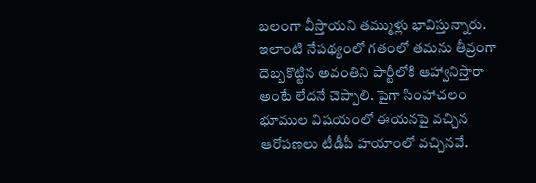బలంగా వీస్తాయని తమ్ముళ్లు భావిస్తున్నారు. ఇలాంటి నేపథ్యంలో గతంలో తమను తీవ్రంగా దెబ్బకొట్టిన అవంతిని పార్టీలోకి ఆహ్వానిస్తారా అంటే లేదనే చెప్పాలి. పైగా సింహాచలం భూముల విషయంలో ఈయనపై వచ్చిన ఆరోపణలు టీడీపీ హయాంలో వచ్చినవే.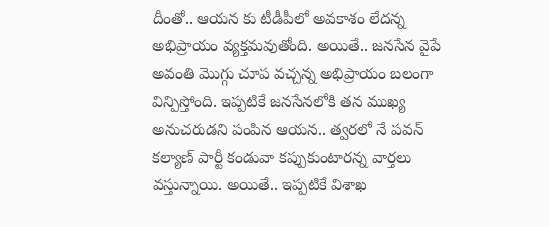దీంతో.. ఆయన కు టీడీపీలో అవకాశం లేదన్న అభిప్రాయం వ్యక్తమవుతోంది. అయితే.. జనసేన వైపే అవంతి మొగ్గు చూప వచ్చన్న అభిప్రాయం బలంగా విన్పిస్తోంది. ఇప్పటికే జనసేనలోకి తన ముఖ్య అనుచరుడని పంపిన ఆయన.. త్వరలో నే పవన్ కల్యాణ్ పార్టీ కండువా కప్పుకుంటారన్న వార్తలు వస్తున్నాయి. అయితే.. ఇప్పటికే విశాఖ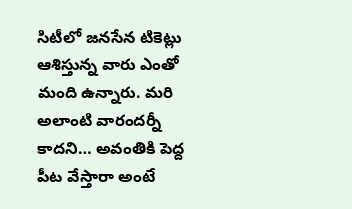సిటీలో జనసేన టికెట్లు ఆశిస్తున్న వారు ఎంతో మంది ఉన్నారు. మరి అలాంటి వారందర్నీ కాదని… అవంతికి పెద్ద పీట వేస్తారా అంటే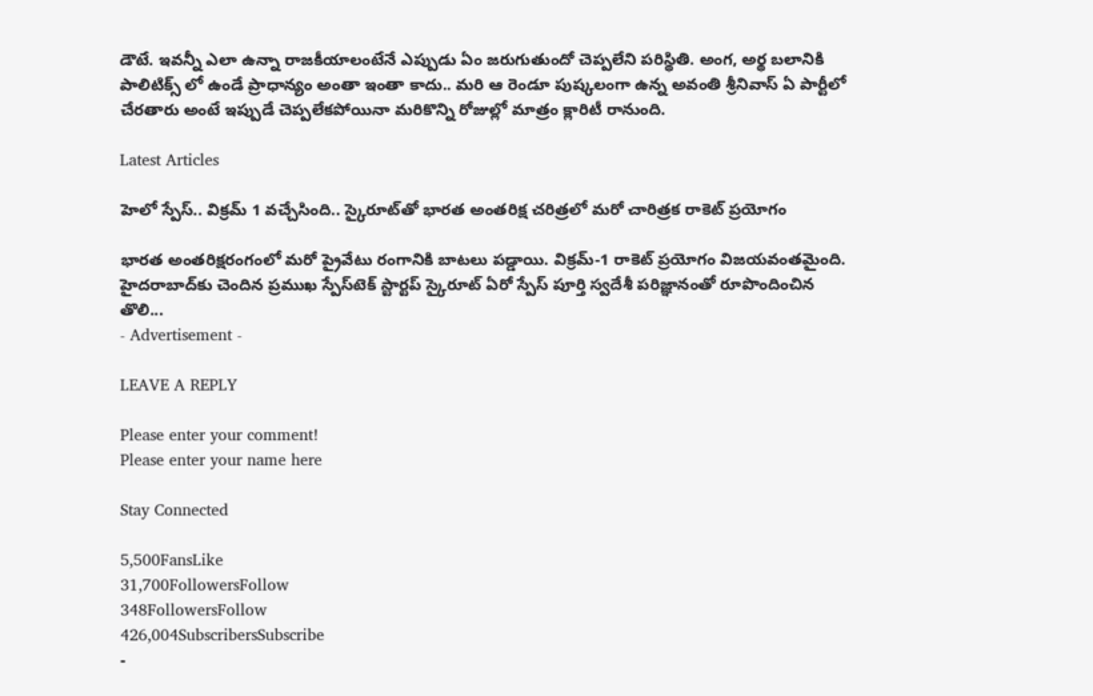డౌటే. ఇవన్నీ ఎలా ఉన్నా రాజకీయాలంటేనే ఎప్పుడు ఏం జరుగుతుందో చెప్పలేని పరిస్థితి. అంగ, అర్థ బలానికి పాలిటిక్స్‌ లో ఉండే ప్రాధాన్యం అంతా ఇంతా కాదు.. మరి ఆ రెండూ పుష్కలంగా ఉన్న అవంతి శ్రీనివాస్‌ ఏ పార్టీలో చేరతారు అంటే ఇప్పుడే చెప్పలేకపోయినా మరికొన్ని రోజుల్లో మాత్రం క్లారిటీ రానుంది.

Latest Articles

హెలో స్పేస్‌.. విక్రమ్‌ 1 వచ్చేసింది.. స్కైరూట్‌తో భారత అంతరిక్ష చరిత్రలో మరో చారిత్రక రాకెట్‌ ప్రయోగం

భారత అంతరిక్షరంగంలో మరో ప్రైవేటు రంగానికి బాటలు పడ్డాయి. విక్రమ్‌-1 రాకెట్‌ ప్రయోగం విజయవంతమైంది. హైదరాబాద్‌కు చెందిన ప్రముఖ స్పేస్‌టెక్‌ స్టార్టప్‌ స్కైరూట్‌ ఏరో స్పేస్‌ పూర్తి స్వదేశీ పరిజ్ఞానంతో రూపొందించిన తొలి...
- Advertisement -

LEAVE A REPLY

Please enter your comment!
Please enter your name here

Stay Connected

5,500FansLike
31,700FollowersFollow
348FollowersFollow
426,004SubscribersSubscribe
-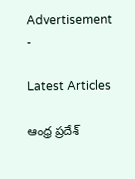Advertisement -

Latest Articles

ఆంధ్ర ప్రదేశ్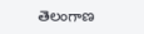తెలంగాణ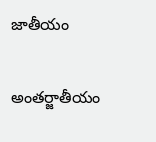జాతీయం

అంతర్జాతీయం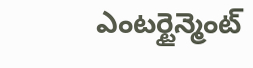ఎంటర్టైన్మెంట్